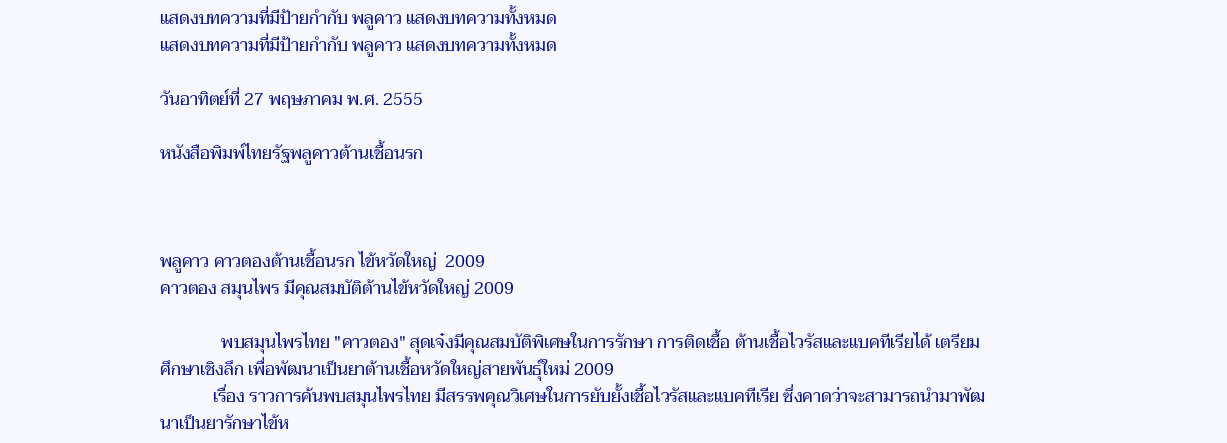แสดงบทความที่มีป้ายกำกับ พลูคาว แสดงบทความทั้งหมด
แสดงบทความที่มีป้ายกำกับ พลูคาว แสดงบทความทั้งหมด

วันอาทิตย์ที่ 27 พฤษภาคม พ.ศ. 2555

หนังสือพิมพ์ไทยรัฐพลูคาวต้านเชื้อนรก



พลูคาว คาวตองต้านเชื้อนรก ไข้หวัดใหญ่  2009
คาวตอง สมุนไพร มีคุณสมบัติต้านไข้หวัดใหญ่ 2009

              พบสมุนไพรไทย "คาวตอง" สุดเจ๋งมีคุณสมบัติพิเศษในการรักษา การติดเชื้อ ต้านเชื้อไวรัสและแบคทีเรียได้ เตรียมศึกษาเชิงลึก เพื่อพัฒนาเป็นยาต้านเชื้อหวัดใหญ่สายพันธุ์ใหม่ 2009
            เรื่อง ราวการค้นพบสมุนไพรไทย มีสรรพคุณวิเศษในการยับยั้งเชื้อไวรัสและแบคทีเรีย ซึ่งคาดว่าจะสามารถนำมาพัฒนาเป็นยารักษาไข้ห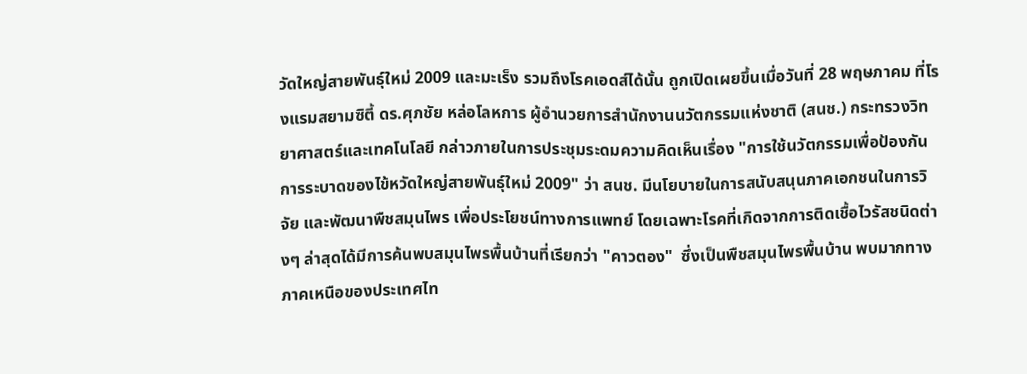วัดใหญ่สายพันธุ์ใหม่ 2009 และมะเร็ง รวมถึงโรคเอดส์ได้นั้น ถูกเปิดเผยขึ้นเมื่อวันที่ 28 พฤษภาคม ที่โรงแรมสยามซิตี้ ดร.ศุภชัย หล่อโลหการ ผู้อำนวยการสำนักงานนวัตกรรมแห่งชาติ (สนช.) กระทรวงวิทยาศาสตร์และเทคโนโลยี กล่าวภายในการประชุมระดมความคิดเห็นเรื่อง "การใช้นวัตกรรมเพื่อป้องกันการระบาดของไข้หวัดใหญ่สายพันธุ์ใหม่ 2009" ว่า สนช. มีนโยบายในการสนับสนุนภาคเอกชนในการวิจัย และพัฒนาพืชสมุนไพร เพื่อประโยชน์ทางการแพทย์ โดยเฉพาะโรคที่เกิดจากการติดเชื้อไวรัสชนิดต่างๆ ล่าสุดได้มีการค้นพบสมุนไพรพื้นบ้านที่เรียกว่า "คาวตอง"  ซึ่งเป็นพืชสมุนไพรพื้นบ้าน พบมากทางภาคเหนือของประเทศไท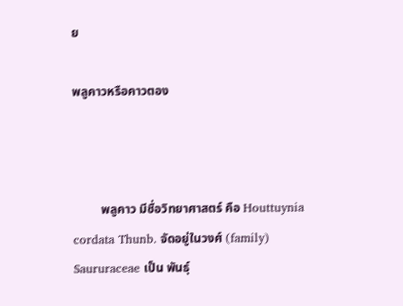ย

พลูคาวหรือคาวตอง



         พลูคาว มีชื่อวิทยาศาสตร์ คือ Houttuynia cordata Thunb. จัดอยู่ในวงศ์ (family) Saururaceae เป็น พันธุ์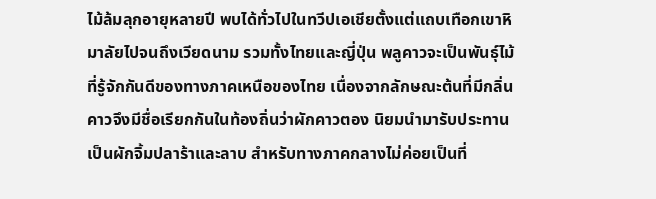ไม้ล้มลุกอายุหลายปี พบได้ทั่วไปในทวีปเอเชียตั้งแต่แถบเทือกเขาหิมาลัยไปจนถึงเวียดนาม รวมทั้งไทยและญี่ปุ่น พลูคาวจะเป็นพันธุ์ไม้ที่รู้จักกันดีของทางภาคเหนือของไทย เนื่องจากลักษณะต้นที่มีกลิ่นคาวจึงมีชื่อเรียกกันในท้องถิ่นว่าผักคาวตอง นิยมนำมารับประทานเป็นผักจิ้มปลาร้าและลาบ สำหรับทางภาคกลางไม่ค่อยเป็นที่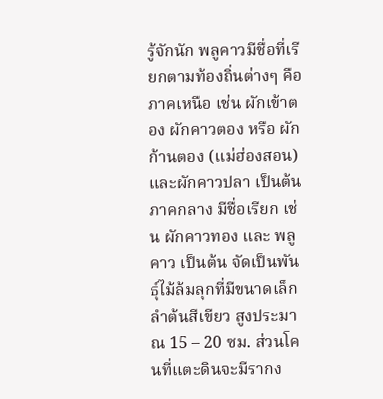รู้จักนัก พลูคาวมีชื่อที่เรียกตามท้องถิ่นต่างๆ คือ ภาคเหนือ เช่น ผักเข้าตอง ผักคาวตอง หรือ ผักก้านตอง (แม่ฮ่องสอน) และผักคาวปลา เป็นต้น ภาคกลาง มีชื่อเรียก เช่น ผักคาวทอง และ พลูคาว เป็นต้น จัดเป็นพันธุ์ไม้ล้มลุกที่มีขนาดเล็ก ลำต้นสีเขียว สูงประมาณ 15 – 20 ซม. ส่วนโคนที่แตะดินจะมีรากง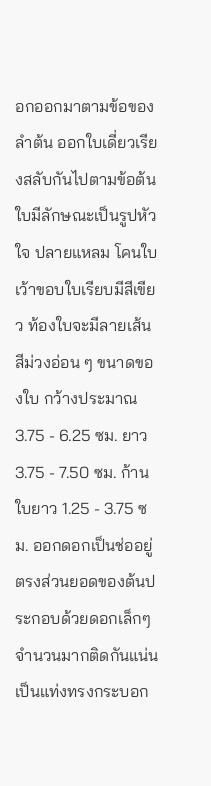อกออกมาตามข้อของลำต้น ออกใบเดี่ยวเรียงสลับกันไปตามข้อต้น ใบมีลักษณะเป็นรูปหัวใจ ปลายแหลม โคนใบเว้าขอบใบเรียบมีสีเขียว ท้องใบจะมีลายเส้นสีม่วงอ่อน ๆ ขนาดของใบ กว้างประมาณ 3.75 - 6.25 ซม. ยาว 3.75 - 7.50 ซม. ก้านใบยาว 1.25 - 3.75 ซม. ออกดอกเป็นช่ออยู่ตรงส่วนยอดของต้นประกอบด้วยดอกเล็กๆจำนวนมากติดกันแน่น เป็นแท่งทรงกระบอก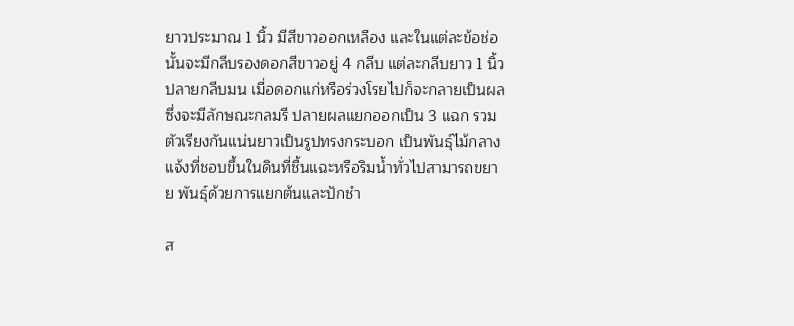ยาวประมาณ 1 นิ้ว มีสีขาวออกเหลือง และในแต่ละข้อช่อนั้นจะมีกลีบรองดอกสีขาวอยู่ 4 กลีบ แต่ละกลีบยาว 1 นิ้ว ปลายกลีบมน เมื่อดอกแก่หรือร่วงโรยไปก็จะกลายเป็นผล ซึ่งจะมีลักษณะกลมรี ปลายผลแยกออกเป็น 3 แฉก รวมตัวเรียงกันแน่นยาวเป็นรูปทรงกระบอก เป็นพันธุ์ไม้กลางแจ้งที่ชอบขึ้นในดินที่ชื้นแฉะหรือริมน้ำทั่วไปสามารถขยาย พันธุ์ด้วยการแยกต้นและปักชำ

ส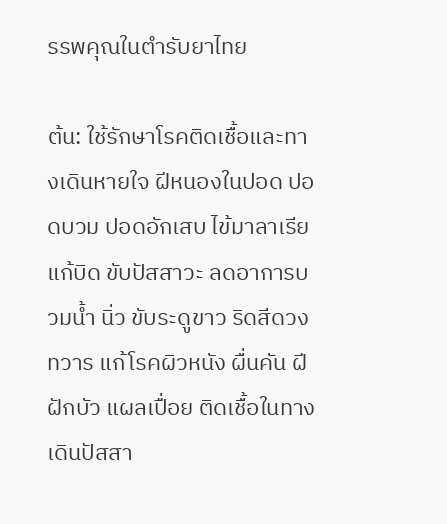รรพคุณในตำรับยาไทย

ต้น: ใช้รักษาโรคติดเชื้อและทางเดินหายใจ ฝีหนองในปอด ปอดบวม ปอดอักเสบ ไข้มาลาเรีย แก้บิด ขับปัสสาวะ ลดอาการบวมน้ำ นิ่ว ขับระดูขาว ริดสีดวงทวาร แก้โรคผิวหนัง ผื่นคัน ฝีฝักบัว แผลเปื่อย ติดเชื้อในทางเดินปัสสา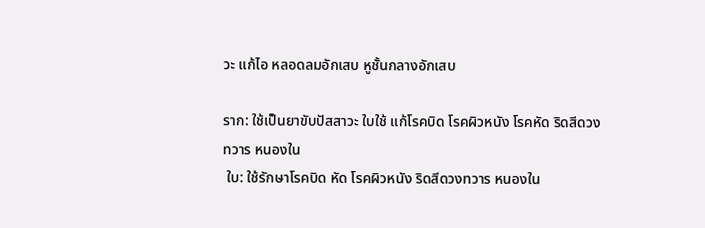วะ แก้ไอ หลอดลมอักเสบ หูชั้นกลางอักเสบ

ราก: ใช้เป็นยาขับปัสสาวะ ใบใช้ แก้โรคบิด โรคผิวหนัง โรคหัด ริดสีดวงทวาร หนองใน
 ใบ: ใช้รักษาโรคบิด หัด โรคผิวหนัง ริดสีดวงทวาร หนองใน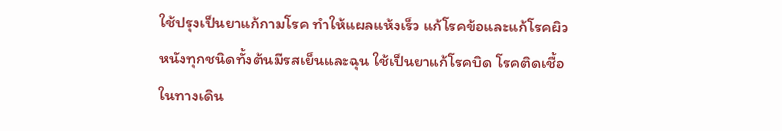ใช้ปรุงเป็นยาแก้กามโรค ทำให้แผลแห้งเร็ว แก้โรคข้อและแก้โรคผิวหนังทุกชนิดทั้งต้นมีรสเย็นและฉุน ใช้เป็นยาแก้โรคบิด โรคติดเชื้อในทางเดิน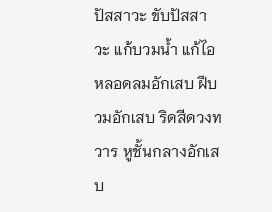ปัสสาวะ ขับปัสสาวะ แก้บวมน้ำ แก้ไอ หลอดลมอักเสบ ฝีบวมอักเสบ ริดสีดวงทวาร หูชั้นกลางอักเสบ